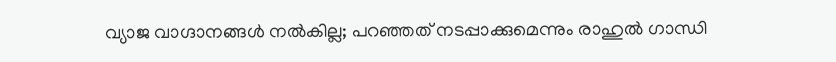വ്യാജ വാഗ്ദാനങ്ങള്‍ നല്‍കില്ല; പറഞ്ഞത് നടപ്പാക്കുമെന്നും രാഹുല്‍ ഗാന്ധി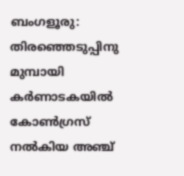ബംഗളൂരു: തിരഞ്ഞെടുപ്പിനു മുമ്പായി കര്‍ണാടകയില്‍ കോണ്‍ഗ്രസ് നല്‍കിയ അഞ്ച്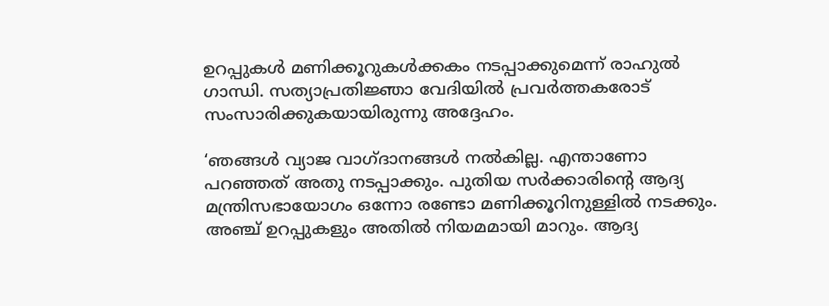ഉറപ്പുകള്‍ മണിക്കൂറുകള്‍ക്കകം നടപ്പാക്കുമെന്ന് രാഹുല്‍ ഗാന്ധി. സത്യാപ്രതിജ്ഞാ വേദിയില്‍ പ്രവര്‍ത്തകരോട് സംസാരിക്കുകയായിരുന്നു അദ്ദേഹം.

‘ഞങ്ങള്‍ വ്യാജ വാഗ്ദാനങ്ങള്‍ നല്‍കില്ല. എന്താണോ പറഞ്ഞത് അതു നടപ്പാക്കും. പുതിയ സര്‍ക്കാരിന്റെ ആദ്യ മന്ത്രിസഭായോഗം ഒന്നോ രണ്ടോ മണിക്കൂറിനുള്ളില്‍ നടക്കും. അഞ്ച് ഉറപ്പുകളും അതില്‍ നിയമമായി മാറും. ആദ്യ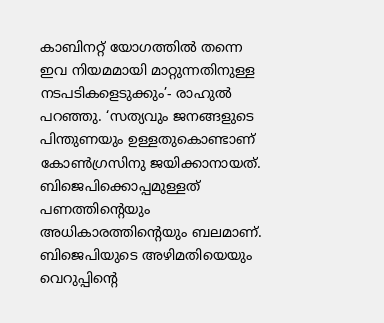കാബിനറ്റ് യോഗത്തില്‍ തന്നെ ഇവ നിയമമായി മാറ്റുന്നതിനുള്ള നടപടികളെടുക്കും’- രാഹുല്‍ പറഞ്ഞു. ‘സത്യവും ജനങ്ങളുടെ പിന്തുണയും ഉള്ളതുകൊണ്ടാണ് കോണ്‍ഗ്രസിനു ജയിക്കാനായത്. ബിജെപിക്കൊപ്പമുള്ളത് പണത്തിന്റെയും അധികാരത്തിന്റെയും ബലമാണ്. ബിജെപിയുടെ അഴിമതിയെയും വെറുപ്പിന്റെ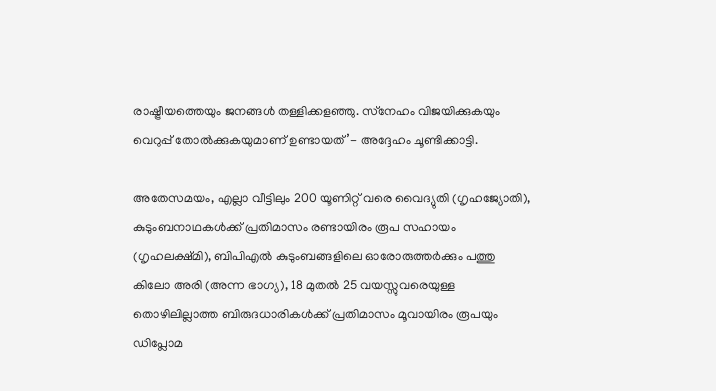രാഷ്ട്രീയത്തെയും ജനങ്ങള്‍ തള്ളിക്കളഞ്ഞു. സ്‌നേഹം വിജയിക്കുകയും വെറുപ്പ് തോല്‍ക്കുകയുമാണ് ഉണ്ടായത്’- അദ്ദേഹം ചൂണ്ടിക്കാട്ടി.

അതേസമയം, എല്ലാ വീട്ടിലും 200 യൂണിറ്റ് വരെ വൈദ്യുതി (ഗൃഹജ്യോതി), കുടുംബനാഥകള്‍ക്ക് പ്രതിമാസം രണ്ടായിരം രൂപ സഹായം (ഗൃഹലക്ഷ്മി), ബിപിഎല്‍ കുടുംബങ്ങളിലെ ഓരോരുത്തര്‍ക്കും പത്തു കിലോ അരി (അന്ന ഭാഗ്യ), 18 മുതല്‍ 25 വയസ്സുവരെയുള്ള തൊഴിലില്ലാത്ത ബിരുദധാരികള്‍ക്ക് പ്രതിമാസം മൂവായിരം രൂപയും ഡിപ്ലോമ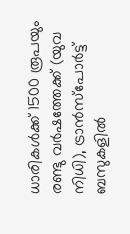ധാരികള്‍ക്ക് 1500 രൂപയും രണ്ടു വര്‍ഷത്തേക്ക് (യുവ നിധി), ട്രാന്‍സ്‌പോര്‍ട്ട് ബസുകളില്‍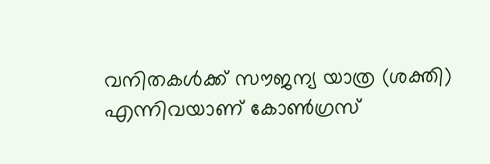വനിതകള്‍ക്ക് സൗജന്യ യാത്ര (ശക്തി) എന്നിവയാണ് കോണ്‍ഗ്രസ്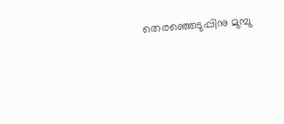തെരഞ്ഞെടുപ്പിനു മുമ്പു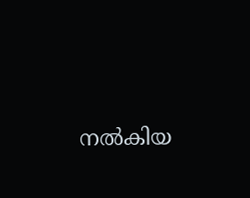നല്‍കിയ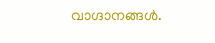വാഗ്ദാനങ്ങള്‍.